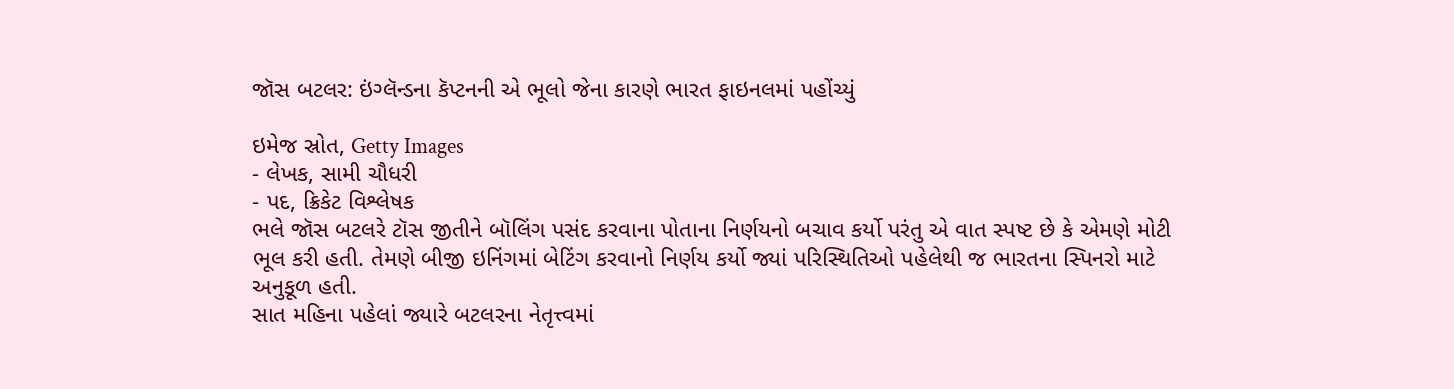જૉસ બટલર: ઇંગ્લૅન્ડના કૅપ્ટનની એ ભૂલો જેના કારણે ભારત ફાઇનલમાં પહોંચ્યું

ઇમેજ સ્રોત, Getty Images
- લેખક, સામી ચૌધરી
- પદ, ક્રિકેટ વિશ્લેષક
ભલે જૉસ બટલરે ટૉસ જીતીને બૉલિંગ પસંદ કરવાના પોતાના નિર્ણયનો બચાવ કર્યો પરંતુ એ વાત સ્પષ્ટ છે કે એમણે મોટી ભૂલ કરી હતી. તેમણે બીજી ઇનિંગમાં બેટિંગ કરવાનો નિર્ણય કર્યો જ્યાં પરિસ્થિતિઓ પહેલેથી જ ભારતના સ્પિનરો માટે અનુકૂળ હતી.
સાત મહિના પહેલાં જ્યારે બટલરના નેતૃત્ત્વમાં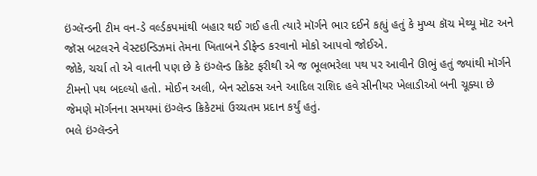ઇંગ્લૅન્ડની ટીમ વન-ડે વર્લ્ડકપમાંથી બહાર થઈ ગઈ હતી ત્યારે મૉર્ગને ભાર દઈને કહ્યું હતું કે મુખ્ય કૉચ મેથ્યૂ મૉટ અને જૉસ બટલરને વેસ્ટઇન્ડિઝમાં તેમના ખિતાબને ડીફેન્ડ કરવાનો મોકો આપવો જોઈએ.
જોકે, ચર્ચા તો એ વાતની પણ છે કે ઇંગ્લૅન્ડ ક્રિકેટ ફરીથી એ જ ભૂલભરેલા પથ પર આવીને ઊભું હતું જ્યાંથી મૉર્ગને ટીમનો પથ બદલ્યો હતો. મોઈન અલી, બેન સ્ટોક્સ અને આદિલ રાશિદ હવે સીનીયર ખેલાડીઓ બની ચૂક્યા છે જેમણે મૉર્ગનના સમયમાં ઇંગ્લૅન્ડ ક્રિકેટમાં ઉચ્ચતમ પ્રદાન કર્યું હતું.
ભલે ઇંગ્લૅન્ડને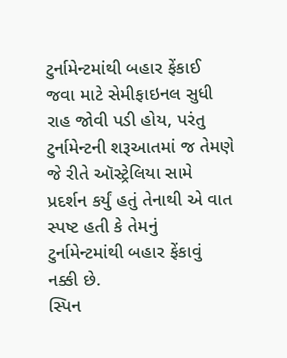ટુર્નામેન્ટમાંથી બહાર ફેંકાઈ જવા માટે સેમીફાઇનલ સુધી રાહ જોવી પડી હોય, પરંતુ ટુર્નામેન્ટની શરૂઆતમાં જ તેમણે જે રીતે ઑસ્ટ્રેલિયા સામે પ્રદર્શન કર્યું હતું તેનાથી એ વાત સ્પષ્ટ હતી કે તેમનું ટુર્નામેન્ટમાંથી બહાર ફેંકાવું નક્કી છે.
સ્પિન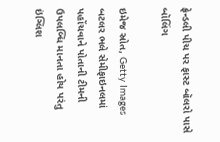ફ્રેન્ડલી પીચ પર ફાસ્ટ બૉલરો પાસે બૉલિંગ

ઇમેજ સ્રોત, Getty Images
બટલર ભલે સેમીફાઇનલમાં પહોંચવાને પોતાની ટીમની ઉપલબ્ધિ માનતા હોય પરંતુ ઇંગ્લિશ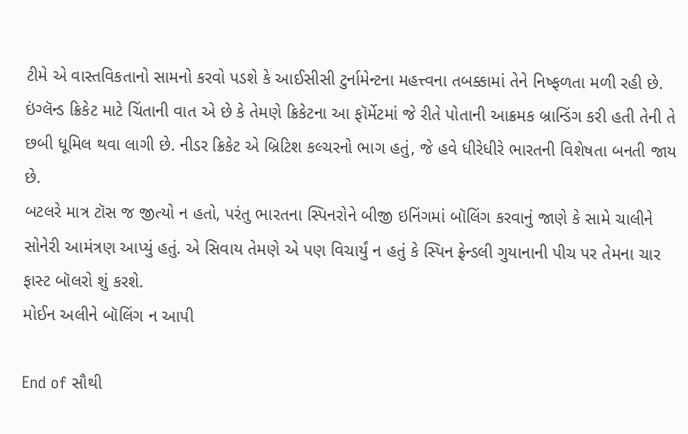ટીમે એ વાસ્તવિકતાનો સામનો કરવો પડશે કે આઈસીસી ટુર્નામેન્ટના મહત્ત્વના તબક્કામાં તેને નિષ્ફળતા મળી રહી છે.
ઇંગ્લૅન્ડ ક્રિકેટ માટે ચિંતાની વાત એ છે કે તેમણે ક્રિકેટના આ ફૉર્મેટમાં જે રીતે પોતાની આક્રમક બ્રાન્ડિંગ કરી હતી તેની તે છબી ધૂમિલ થવા લાગી છે. નીડર ક્રિકેટ એ બ્રિટિશ કલ્ચરનો ભાગ હતું, જે હવે ધીરેધીરે ભારતની વિશેષતા બનતી જાય છે.
બટલરે માત્ર ટૉસ જ જીત્યો ન હતો, પરંતુ ભારતના સ્પિનરોને બીજી ઇનિંગમાં બૉલિંગ કરવાનું જાણે કે સામે ચાલીને સોનેરી આમંત્રણ આપ્યું હતું. એ સિવાય તેમણે એ પણ વિચાર્યું ન હતું કે સ્પિન ફ્રેન્ડલી ગુયાનાની પીચ પર તેમના ચાર ફાસ્ટ બૉલરો શું કરશે.
મોઈન અલીને બૉલિંગ ન આપી

End of સૌથી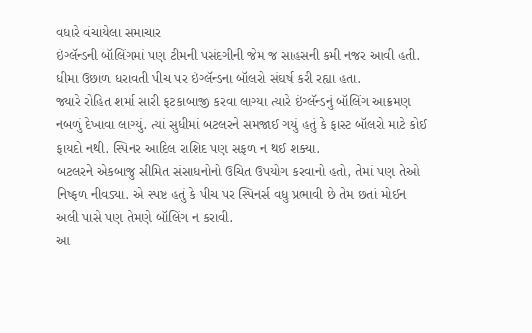વધારે વંચાયેલા સમાચાર
ઇંગ્લૅન્ડની બૉલિંગમાં પણ ટીમની પસંદગીની જેમ જ સાહસની કમી નજર આવી હતી. ધીમા ઉછાળ ધરાવતી પીચ પર ઇંગ્લૅન્ડના બૉલરો સંઘર્ષ કરી રહ્યા હતા.
જ્યારે રોહિત શર્મા સારી ફટકાબાજી કરવા લાગ્યા ત્યારે ઇંગ્લૅન્ડનું બૉલિંગ આક્રમણ નબળું દેખાવા લાગ્યું. ત્યાં સુધીમાં બટલરને સમજાઈ ગયું હતું કે ફાસ્ટ બૉલરો માટે કોઈ ફાયદો નથી. સ્પિનર આદિલ રાશિદ પણ સફળ ન થઈ શક્યા.
બટલરને એકબાજુ સીમિત સંસાધનોનો ઉચિત ઉપયોગ કરવાનો હતો, તેમાં પણ તેઓ નિષ્ફળ નીવડ્યા. એ સ્પષ્ટ હતું કે પીચ પર સ્પિનર્સ વધુ પ્રભાવી છે તેમ છતાં મોઈન અલી પાસે પણ તેમણે બૉલિંગ ન કરાવી.
આ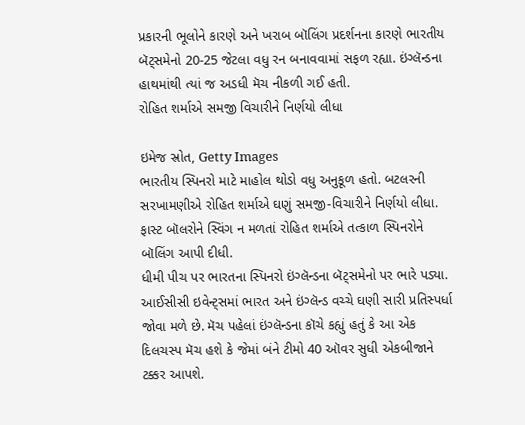પ્રકારની ભૂલોને કારણે અને ખરાબ બૉલિંગ પ્રદર્શનના કારણે ભારતીય બૅટ્સમેનો 20-25 જેટલા વધુ રન બનાવવામાં સફળ રહ્યા. ઇંગ્લૅન્ડના હાથમાંથી ત્યાં જ અડધી મૅચ નીકળી ગઈ હતી.
રોહિત શર્માએ સમજી વિચારીને નિર્ણયો લીધા

ઇમેજ સ્રોત, Getty Images
ભારતીય સ્પિનરો માટે માહોલ થોડો વધુ અનુકૂળ હતો. બટલરની સરખામણીએ રોહિત શર્માએ ઘણું સમજી-વિચારીને નિર્ણયો લીધા.
ફાસ્ટ બૉલરોને સ્વિંગ ન મળતાં રોહિત શર્માએ તત્કાળ સ્પિનરોને બૉલિંગ આપી દીધી.
ધીમી પીચ પર ભારતના સ્પિનરો ઇંગ્લૅન્ડના બૅટ્સમેનો પર ભારે પડ્યા.
આઈસીસી ઇવેન્ટ્સમાં ભારત અને ઇંગ્લૅન્ડ વચ્ચે ઘણી સારી પ્રતિસ્પર્ધા જોવા મળે છે. મૅચ પહેલાં ઇંગ્લૅન્ડના કૉચે કહ્યું હતું કે આ એક દિલચસ્પ મૅચ હશે કે જેમાં બંને ટીમો 40 ઑવર સુધી એકબીજાને ટક્કર આપશે.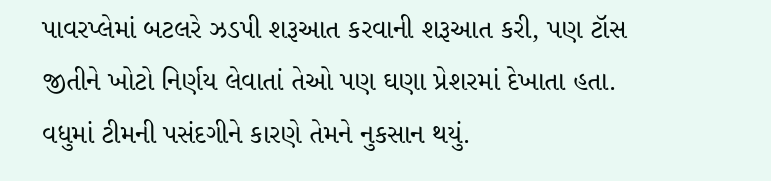પાવરપ્લેમાં બટલરે ઝડપી શરૂઆત કરવાની શરૂઆત કરી, પણ ટૉસ જીતીને ખોટો નિર્ણય લેવાતાં તેઓ પણ ઘણા પ્રેશરમાં દેખાતા હતા. વધુમાં ટીમની પસંદગીને કારણે તેમને નુકસાન થયું.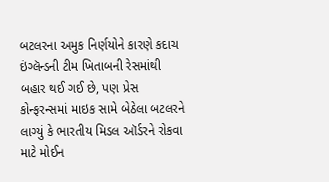બટલરના અમુક નિર્ણયોને કારણે કદાચ ઇંગ્લૅન્ડની ટીમ ખિતાબની રેસમાંથી બહાર થઈ ગઈ છે, પણ પ્રેસ કોન્ફરન્સમાં માઇક સામે બેઠેલા બટલરને લાગ્યું કે ભારતીય મિડલ ઑર્ડરને રોકવા માટે મોઈન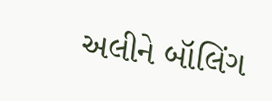અલીને બૉલિંગ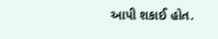આપી શકાઈ હોત.